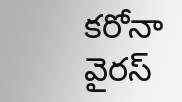కరోనా వైరస్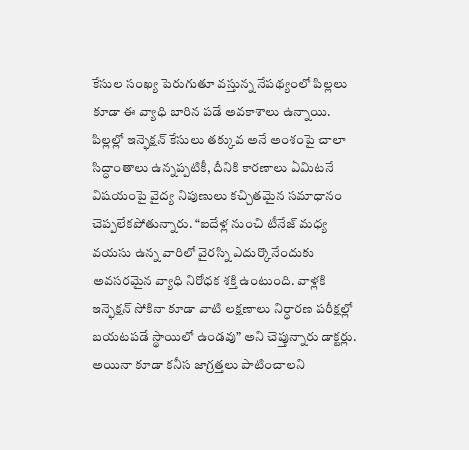కేసుల సంఖ్య పెరుగుతూ వస్తున్న నేపథ్యంలో పిల్లలు కూడా ఈ వ్యాధి బారిన పడే అవకాశాలు ఉన్నాయి. పిల్లల్లో ఇన్ఫెక్షన్ కేసులు తక్కువ అనే అంశంపై చాలా సిద్ధాంతాలు ఉన్నప్పటికీ, దీనికి కారణాలు ఏమిటనే విషయంపై వైద్య నిపుణులు కచ్చితమైన సమాధానం చెప్పలేకపోతున్నారు. “ఐదేళ్ల నుంచి టీనేజ్ మధ్య వయసు ఉన్న వారిలో వైరస్ని ఎదుర్కొనేందుకు అవసరమైన వ్యాధి నిరోధక శక్తి ఉంటుంది. వాళ్లకి ఇన్ఫెక్షన్ సోకినా కూడా వాటి లక్షణాలు నిర్ధారణ పరీక్షల్లో బయటపడే స్థాయిలో ఉండవు” అని చెప్తున్నారు డాక్టర్లు. అయినా కూడా కనీస జాగ్రత్తలు పాటించాలని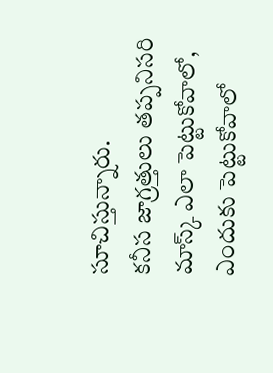సూచిస్తున్నారు.
కనీస జాగ్రత్తులు తప్పనిసరి
మాస్క్ ఎలా పెట్టుకోవాలో, ఎందుకు పెట్టుకోవాలో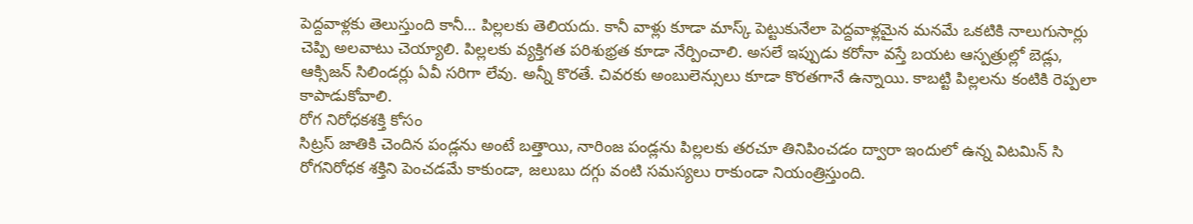పెద్దవాళ్లకు తెలుస్తుంది కానీ… పిల్లలకు తెలియదు. కానీ వాళ్లు కూడా మాస్క్ పెట్టుకునేలా పెద్దవాళ్లమైన మనమే ఒకటికి నాలుగుసార్లు చెప్పి అలవాటు చెయ్యాలి. పిల్లలకు వ్యక్తిగత పరిశుభ్రత కూడా నేర్పించాలి. అసలే ఇప్పుడు కరోనా వస్తే బయట ఆస్పత్రుల్లో బెడ్లు, ఆక్సిజన్ సిలిండర్లు ఏవీ సరిగా లేవు. అన్నీ కొరతే. చివరకు అంబులెన్సులు కూడా కొరతగానే ఉన్నాయి. కాబట్టి పిల్లలను కంటికి రెప్పలా కాపాడుకోవాలి.
రోగ నిరోధకశక్తి కోసం
సిట్రస్ జాతికి చెందిన పండ్లను అంటే బత్తాయి, నారింజ పండ్లను పిల్లలకు తరచూ తినిపించడం ద్వారా ఇందులో ఉన్న విటమిన్ సి రోగనిరోధక శక్తిని పెంచడమే కాకుండా, జలుబు దగ్గు వంటి సమస్యలు రాకుండా నియంత్రిస్తుంది.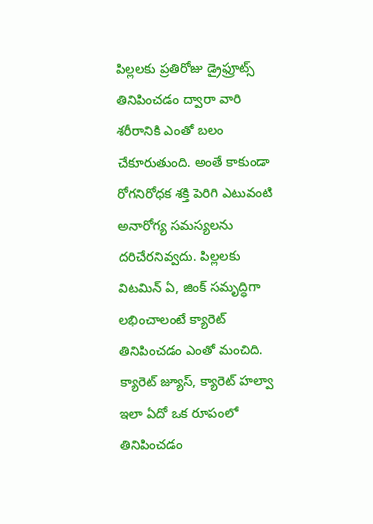పిల్లలకు ప్రతిరోజు డ్రైఫ్రూట్స్ తినిపించడం ద్వారా వారి శరీరానికి ఎంతో బలం చేకూరుతుంది. అంతే కాకుండా రోగనిరోధక శక్తి పెరిగి ఎటువంటి అనారోగ్య సమస్యలను దరిచేరనివ్వదు. పిల్లలకు విటమిన్ ఏ, జింక్ సమృద్ధిగా లభించాలంటే క్యారెట్ తినిపించడం ఎంతో మంచిది. క్యారెట్ జ్యూస్, క్యారెట్ హల్వా ఇలా ఏదో ఒక రూపంలో తినిపించడం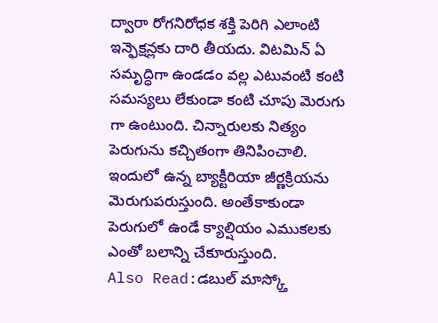ద్వారా రోగనిరోధక శక్తి పెరిగి ఎలాంటి ఇన్ఫెక్షన్లకు దారి తీయదు. విటమిన్ ఏ సమృద్ధిగా ఉండడం వల్ల ఎటువంటి కంటి సమస్యలు లేకుండా కంటి చూపు మెరుగు గా ఉంటుంది. చిన్నారులకు నిత్యం పెరుగును కచ్చితంగా తినిపించాలి. ఇందులో ఉన్న బ్యాక్టీరియా జీర్ణక్రియను మెరుగుపరుస్తుంది. అంతేకాకుండా పెరుగులో ఉండే క్యాల్షియం ఎముకలకు ఎంతో బలాన్ని చేకూరుస్తుంది.
Also Read:డబుల్ మాస్క్తో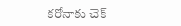కరోనాకు చెక్